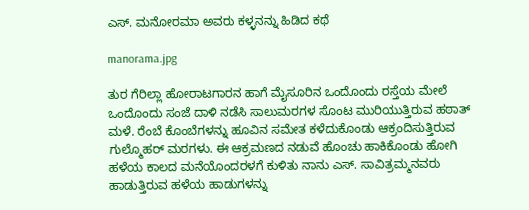ಎಸ್. ಮನೋರಮಾ ಅವರು ಕಳ್ಳನನ್ನು ಹಿಡಿದ ಕಥೆ

manorama.jpg

ತುರ ಗೆರಿಲ್ಲಾ ಹೋರಾಟಗಾರನ ಹಾಗೆ ಮೈಸೂರಿನ ಒಂದೊಂದು ರಸ್ತೆಯ ಮೇಲೆ ಒಂದೊಂದು ಸಂಜೆ ದಾಳಿ ನಡೆಸಿ ಸಾಲುಮರಗಳ ಸೊಂಟ ಮುರಿಯುತ್ತಿರುವ ಹಠಾತ್ ಮಳೆ. ರೆಂಬೆ ಕೊಂಬೆಗಳನ್ನು ಹೂವಿನ ಸಮೇತ ಕಳೆದುಕೊಂಡು ಆಕ್ರಂದಿಸುತ್ತಿರುವ ಗುಲ್ಮೊಹರ್ ಮರಗಳು. ಈ ಆಕ್ರಮಣದ ನಡುವೆ ಹೊಂಚು ಹಾಕಿಕೊಂಡು ಹೋಗಿ ಹಳೆಯ ಕಾಲದ ಮನೆಯೊಂದರಳಗೆ ಕುಳಿತು ನಾನು ಎಸ್. ಸಾವಿತ್ರಮ್ಮನವರು ಹಾಡುತ್ತಿರುವ ಹಳೆಯ ಹಾಡುಗಳನ್ನು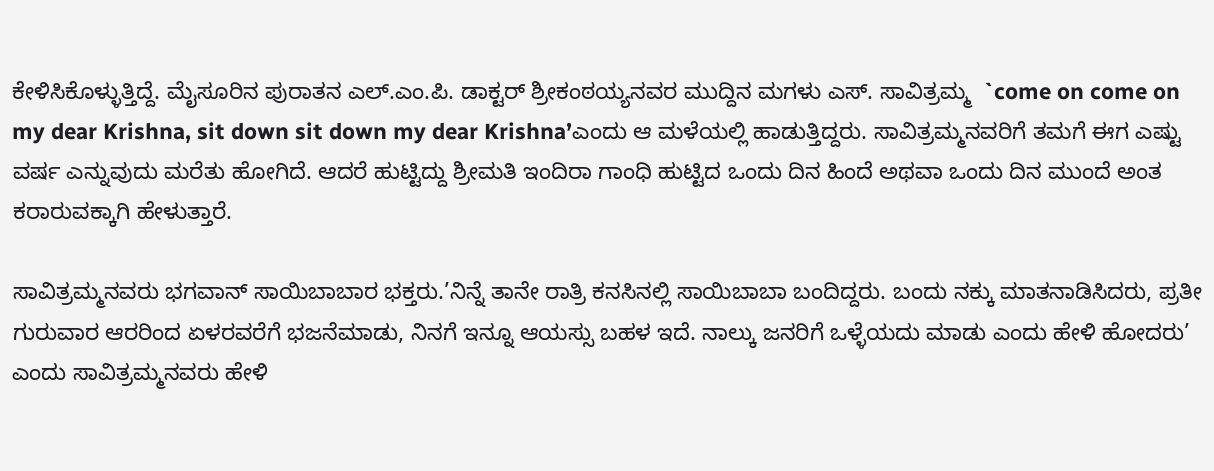ಕೇಳಿಸಿಕೊಳ್ಳುತ್ತಿದ್ದೆ. ಮೈಸೂರಿನ ಪುರಾತನ ಎಲ್.ಎಂ.ಪಿ. ಡಾಕ್ಟರ್ ಶ್ರೀಕಂಠಯ್ಯನವರ ಮುದ್ದಿನ ಮಗಳು ಎಸ್. ಸಾವಿತ್ರಮ್ಮ  `come on come on my dear Krishna, sit down sit down my dear Krishna’ಎಂದು ಆ ಮಳೆಯಲ್ಲಿ ಹಾಡುತ್ತಿದ್ದರು. ಸಾವಿತ್ರಮ್ಮನವರಿಗೆ ತಮಗೆ ಈಗ ಎಷ್ಟು ವರ್ಷ ಎನ್ನುವುದು ಮರೆತು ಹೋಗಿದೆ. ಆದರೆ ಹುಟ್ಟಿದ್ದು ಶ್ರೀಮತಿ ಇಂದಿರಾ ಗಾಂಧಿ ಹುಟ್ಟಿದ ಒಂದು ದಿನ ಹಿಂದೆ ಅಥವಾ ಒಂದು ದಿನ ಮುಂದೆ ಅಂತ ಕರಾರುವಕ್ಕಾಗಿ ಹೇಳುತ್ತಾರೆ.

ಸಾವಿತ್ರಮ್ಮನವರು ಭಗವಾನ್ ಸಾಯಿಬಾಬಾರ ಭಕ್ತರು.’ನಿನ್ನೆ ತಾನೇ ರಾತ್ರಿ ಕನಸಿನಲ್ಲಿ ಸಾಯಿಬಾಬಾ ಬಂದಿದ್ದರು. ಬಂದು ನಕ್ಕು ಮಾತನಾಡಿಸಿದರು, ಪ್ರತೀ ಗುರುವಾರ ಆರರಿಂದ ಏಳರವರೆಗೆ ಭಜನೆಮಾಡು, ನಿನಗೆ ಇನ್ನೂ ಆಯಸ್ಸು ಬಹಳ ಇದೆ. ನಾಲ್ಕು ಜನರಿಗೆ ಒಳ್ಳೆಯದು ಮಾಡು ಎಂದು ಹೇಳಿ ಹೋದರು’ ಎಂದು ಸಾವಿತ್ರಮ್ಮನವರು ಹೇಳಿ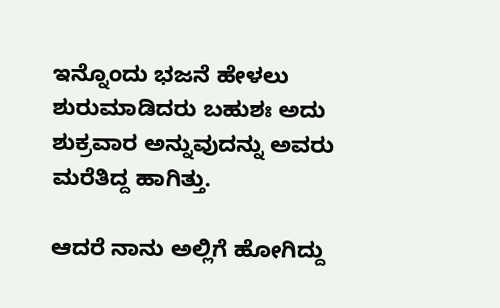ಇನ್ನೊಂದು ಭಜನೆ ಹೇಳಲು ಶುರುಮಾಡಿದರು ಬಹುಶಃ ಅದು ಶುಕ್ರವಾರ ಅನ್ನುವುದನ್ನು ಅವರು ಮರೆತಿದ್ದ ಹಾಗಿತ್ತು.

ಆದರೆ ನಾನು ಅಲ್ಲಿಗೆ ಹೋಗಿದ್ದು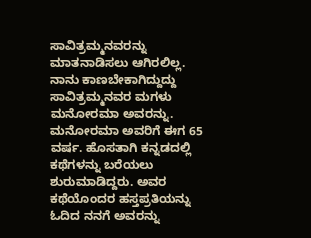ಸಾವಿತ್ರಮ್ಮನವರನ್ನು ಮಾತನಾಡಿಸಲು ಆಗಿರಲಿಲ್ಲ. ನಾನು ಕಾಣಬೇಕಾಗಿದ್ದುದ್ದು ಸಾವಿತ್ರಮ್ಮನವರ ಮಗಳು ಮನೋರಮಾ ಅವರನ್ನು. ಮನೋರಮಾ ಅವರಿಗೆ ಈಗ 65 ವರ್ಷ. ಹೊಸತಾಗಿ ಕನ್ನಡದಲ್ಲಿ ಕಥೆಗಳನ್ನು ಬರೆಯಲು ಶುರುಮಾಡಿದ್ದರು. ಅವರ ಕಥೆಯೊಂದರ ಹಸ್ತಪ್ರತಿಯನ್ನು ಓದಿದ ನನಗೆ ಅವರನ್ನು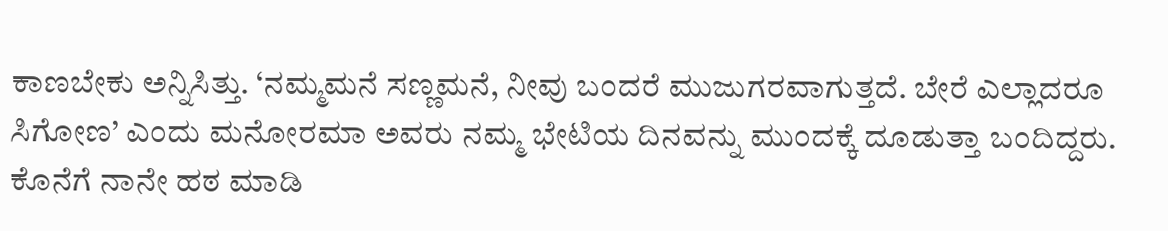ಕಾಣಬೇಕು ಅನ್ನಿಸಿತ್ತು. ‘ನಮ್ಮಮನೆ ಸಣ್ಣಮನೆ, ನೀವು ಬಂದರೆ ಮುಜುಗರವಾಗುತ್ತದೆ. ಬೇರೆ ಎಲ್ಲಾದರೂ ಸಿಗೋಣ’ ಎಂದು ಮನೋರಮಾ ಅವರು ನಮ್ಮ ಭೇಟಿಯ ದಿನವನ್ನು ಮುಂದಕ್ಕೆ ದೂಡುತ್ತಾ ಬಂದಿದ್ದರು. ಕೊನೆಗೆ ನಾನೇ ಹಠ ಮಾಡಿ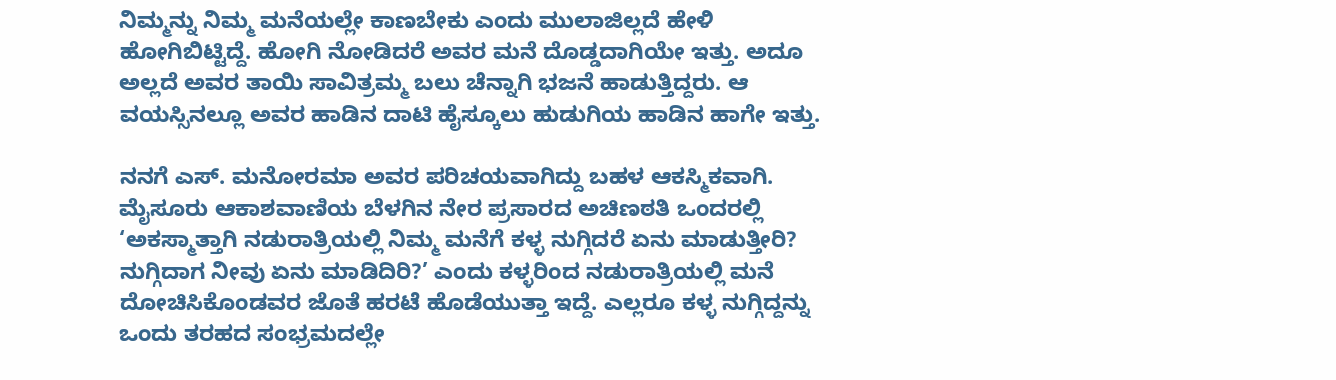ನಿಮ್ಮನ್ನು ನಿಮ್ಮ ಮನೆಯಲ್ಲೇ ಕಾಣಬೇಕು ಎಂದು ಮುಲಾಜಿಲ್ಲದೆ ಹೇಳಿ ಹೋಗಿಬಿಟ್ಟಿದ್ದೆ. ಹೋಗಿ ನೋಡಿದರೆ ಅವರ ಮನೆ ದೊಡ್ಡದಾಗಿಯೇ ಇತ್ತು. ಅದೂ ಅಲ್ಲದೆ ಅವರ ತಾಯಿ ಸಾವಿತ್ರಮ್ಮ ಬಲು ಚೆನ್ನಾಗಿ ಭಜನೆ ಹಾಡುತ್ತಿದ್ದರು. ಆ ವಯಸ್ಸಿನಲ್ಲೂ ಅವರ ಹಾಡಿನ ದಾಟಿ ಹೈಸ್ಕೂಲು ಹುಡುಗಿಯ ಹಾಡಿನ ಹಾಗೇ ಇತ್ತು.

ನನಗೆ ಎಸ್. ಮನೋರಮಾ ಅವರ ಪರಿಚಯವಾಗಿದ್ದು ಬಹಳ ಆಕಸ್ಮಿಕವಾಗಿ. ಮೈಸೂರು ಆಕಾಶವಾಣಿಯ ಬೆಳಗಿನ ನೇರ ಪ್ರಸಾರದ ಅಚಿಣಠತಿ ಒಂದರಲ್ಲಿ ‘ಅಕಸ್ಮಾತ್ತಾಗಿ ನಡುರಾತ್ರಿಯಲ್ಲಿ ನಿಮ್ಮ ಮನೆಗೆ ಕಳ್ಳ ನುಗ್ಗಿದರೆ ಏನು ಮಾಡುತ್ತೀರಿ? ನುಗ್ಗಿದಾಗ ನೀವು ಏನು ಮಾಡಿದಿರಿ?’ ಎಂದು ಕಳ್ಳರಿಂದ ನಡುರಾತ್ರಿಯಲ್ಲಿ ಮನೆ ದೋಚಿಸಿಕೊಂಡವರ ಜೊತೆ ಹರಟೆ ಹೊಡೆಯುತ್ತಾ ಇದ್ದೆ. ಎಲ್ಲರೂ ಕಳ್ಳ ನುಗ್ಗಿದ್ದನ್ನು ಒಂದು ತರಹದ ಸಂಭ್ರಮದಲ್ಲೇ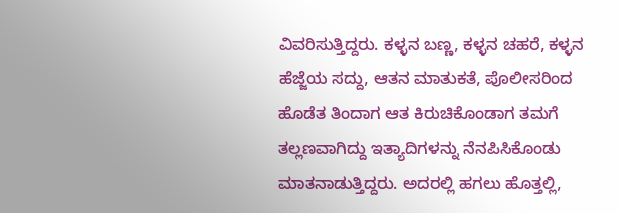ವಿವರಿಸುತ್ತಿದ್ದರು. ಕಳ್ಳನ ಬಣ್ಣ, ಕಳ್ಳನ ಚಹರೆ, ಕಳ್ಳನ ಹೆಜ್ಜೆಯ ಸದ್ದು, ಆತನ ಮಾತುಕತೆ, ಪೊಲೀಸರಿಂದ ಹೊಡೆತ ತಿಂದಾಗ ಆತ ಕಿರುಚಿಕೊಂಡಾಗ ತಮಗೆ ತಲ್ಲಣವಾಗಿದ್ದು ಇತ್ಯಾದಿಗಳನ್ನು ನೆನಪಿಸಿಕೊಂಡು ಮಾತನಾಡುತ್ತಿದ್ದರು. ಅದರಲ್ಲಿ ಹಗಲು ಹೊತ್ತಲ್ಲಿ,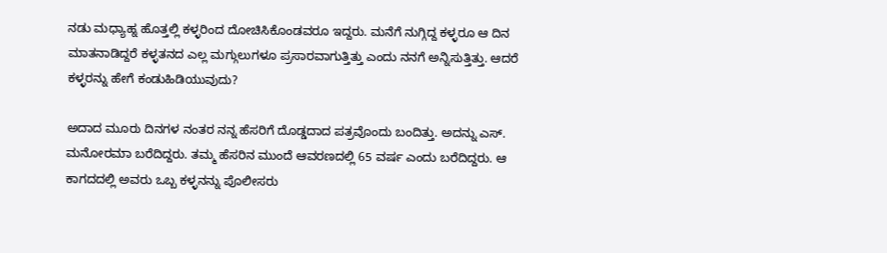ನಡು ಮಧ್ಯಾಹ್ನ ಹೊತ್ತಲ್ಲಿ ಕಳ್ಳರಿಂದ ದೋಚಿಸಿಕೊಂಡವರೂ ಇದ್ದರು. ಮನೆಗೆ ನುಗ್ಗಿದ್ದ ಕಳ್ಳರೂ ಆ ದಿನ ಮಾತನಾಡಿದ್ದರೆ ಕಳ್ಳತನದ ಎಲ್ಲ ಮಗ್ಗುಲುಗಳೂ ಪ್ರಸಾರವಾಗುತ್ತಿತ್ತು ಎಂದು ನನಗೆ ಅನ್ನಿಸುತ್ತಿತ್ತು. ಆದರೆ ಕಳ್ಳರನ್ನು ಹೇಗೆ ಕಂಡುಹಿಡಿಯುವುದು?

ಅದಾದ ಮೂರು ದಿನಗಳ ನಂತರ ನನ್ನ ಹೆಸರಿಗೆ ದೊಡ್ಡದಾದ ಪತ್ರವೊಂದು ಬಂದಿತ್ತು. ಅದನ್ನು ಎಸ್. ಮನೋರಮಾ ಬರೆದಿದ್ದರು. ತಮ್ಮ ಹೆಸರಿನ ಮುಂದೆ ಆವರಣದಲ್ಲಿ 65 ವರ್ಷ ಎಂದು ಬರೆದಿದ್ದರು. ಆ ಕಾಗದದಲ್ಲಿ ಅವರು ಒಬ್ಬ ಕಳ್ಳನನ್ನು ಪೊಲೀಸರು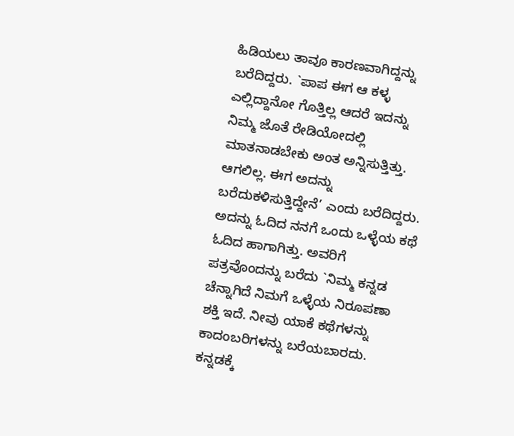ಹಿಡಿಯಲು ತಾವೂ ಕಾರಣವಾಗಿದ್ದನ್ನು ಬರೆದಿದ್ದರು. `ಪಾಪ ಈಗ ಆ ಕಳ್ಳ ಎಲ್ಲಿದ್ದಾನೋ ಗೊತ್ತಿಲ್ಲ ಆದರೆ ಇದನ್ನು ನಿಮ್ಮ ಜೊತೆ ರೇಡಿಯೋದಲ್ಲಿ ಮಾತನಾಡಬೇಕು ಅಂತ ಅನ್ನಿಸುತ್ತಿತ್ತು. ಆಗಲಿಲ್ಲ. ಈಗ ಅದನ್ನು ಬರೆದುಕಳಿಸುತ್ತಿದ್ದೇನೆ’ ಎಂದು ಬರೆದಿದ್ದರು. ಅದನ್ನು ಓದಿದ ನನಗೆ ಒಂದು ಒಳ್ಳೆಯ ಕಥೆ ಓದಿದ ಹಾಗಾಗಿತ್ತು. ಅವರಿಗೆ ಪತ್ರವೊಂದನ್ನು ಬರೆದು `ನಿಮ್ಮ ಕನ್ನಡ ಚೆನ್ನಾಗಿದೆ ನಿಮಗೆ ಒಳ್ಳೆಯ ನಿರೂಪಣಾ ಶಕ್ತಿ ಇದೆ. ನೀವು ಯಾಕೆ ಕಥೆಗಳನ್ನು ಕಾದಂಬರಿಗಳನ್ನು ಬರೆಯಬಾರದು. ಕನ್ನಡಕ್ಕೆ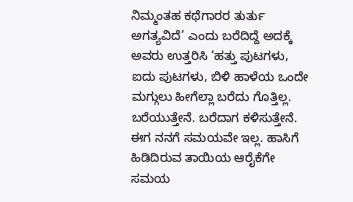ನಿಮ್ಮಂತಹ ಕಥೆಗಾರರ ತುರ್ತು ಅಗತ್ಯವಿದೆ’ ಎಂದು ಬರೆದಿದ್ದೆ ಅದಕ್ಕೆ ಅವರು ಉತ್ತರಿಸಿ ‘ಹತ್ತು ಪುಟಗಳು, ಐದು ಪುಟಗಳು, ಬಿಳಿ ಹಾಳೆಯ ಒಂದೇ ಮಗ್ಗುಲು ಹೀಗೆಲ್ಲಾ ಬರೆದು ಗೊತ್ತಿಲ್ಲ. ಬರೆಯುತ್ತೇನೆ. ಬರೆದಾಗ ಕಳಿಸುತ್ತೇನೆ. ಈಗ ನನಗೆ ಸಮಯವೇ ಇಲ್ಲ. ಹಾಸಿಗೆ ಹಿಡಿದಿರುವ ತಾಯಿಯ ಆರೈಕೆಗೇ ಸಮಯ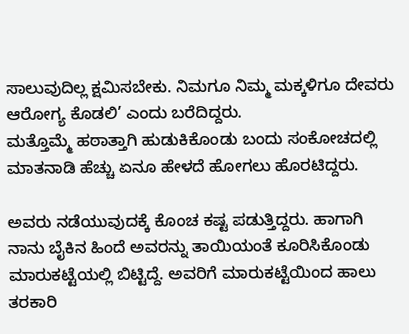ಸಾಲುವುದಿಲ್ಲ ಕ್ಷಮಿಸಬೇಕು. ನಿಮಗೂ ನಿಮ್ಮ ಮಕ್ಕಳಿಗೂ ದೇವರು ಆರೋಗ್ಯ ಕೊಡಲಿ’ ಎಂದು ಬರೆದಿದ್ದರು.
ಮತ್ತೊಮ್ಮೆ ಹಠಾತ್ತಾಗಿ ಹುಡುಕಿಕೊಂಡು ಬಂದು ಸಂಕೋಚದಲ್ಲಿ ಮಾತನಾಡಿ ಹೆಚ್ಚು ಏನೂ ಹೇಳದೆ ಹೋಗಲು ಹೊರಟಿದ್ದರು.

ಅವರು ನಡೆಯುವುದಕ್ಕೆ ಕೊಂಚ ಕಷ್ಟ ಪಡುತ್ತಿದ್ದರು. ಹಾಗಾಗಿ ನಾನು ಬೈಕಿನ ಹಿಂದೆ ಅವರನ್ನು ತಾಯಿಯಂತೆ ಕೂರಿಸಿಕೊಂಡು ಮಾರುಕಟ್ಟೆಯಲ್ಲಿ ಬಿಟ್ಟಿದ್ದೆ. ಅವರಿಗೆ ಮಾರುಕಟ್ಟೆಯಿಂದ ಹಾಲು ತರಕಾರಿ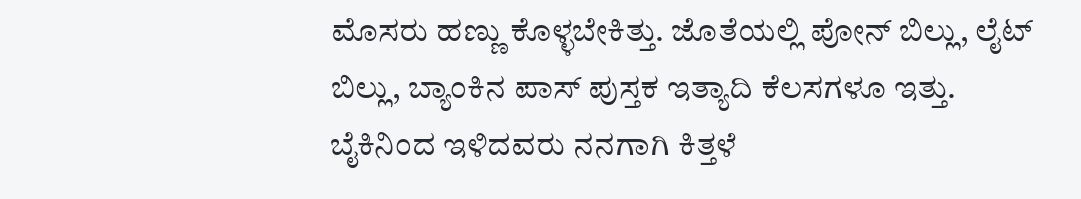ಮೊಸರು ಹಣ್ಣು ಕೊಳ್ಳಬೇಕಿತ್ತು. ಜೊತೆಯಲ್ಲಿ ಪೋನ್ ಬಿಲ್ಲು, ಲೈಟ್ ಬಿಲ್ಲು, ಬ್ಯಾಂಕಿನ ಪಾಸ್ ಪುಸ್ತಕ ಇತ್ಯಾದಿ ಕೆಲಸಗಳೂ ಇತ್ತು. ಬೈಕಿನಿಂದ ಇಳಿದವರು ನನಗಾಗಿ ಕಿತ್ತಳೆ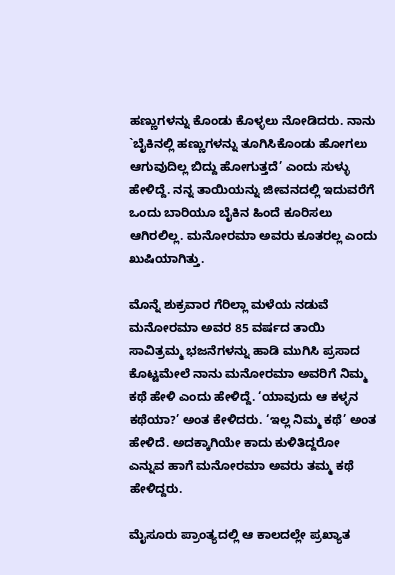ಹಣ್ಣುಗಳನ್ನು ಕೊಂಡು ಕೊಳ್ಳಲು ನೋಡಿದರು. ನಾನು `ಬೈಕಿನಲ್ಲಿ ಹಣ್ಣುಗಳನ್ನು ತೂಗಿಸಿಕೊಂಡು ಹೋಗಲು ಆಗುವುದಿಲ್ಲ ಬಿದ್ದು ಹೋಗುತ್ತದೆ’ ಎಂದು ಸುಳ್ಳು ಹೇಳಿದ್ದೆ. ನನ್ನ ತಾಯಿಯನ್ನು ಜೀವನದಲ್ಲಿ ಇದುವರೆಗೆ ಒಂದು ಬಾರಿಯೂ ಬೈಕಿನ ಹಿಂದೆ ಕೂರಿಸಲು ಆಗಿರಲಿಲ್ಲ. ಮನೋರಮಾ ಅವರು ಕೂತರಲ್ಲ ಎಂದು ಖುಷಿಯಾಗಿತ್ತು.

ಮೊನ್ನೆ ಶುಕ್ರವಾರ ಗೆರಿಲ್ಲಾ ಮಳೆಯ ನಡುವೆ ಮನೋರಮಾ ಅವರ 85 ವರ್ಷದ ತಾಯಿ ಸಾವಿತ್ರಮ್ಮ ಭಜನೆಗಳನ್ನು ಹಾಡಿ ಮುಗಿಸಿ ಪ್ರಸಾದ ಕೊಟ್ಟಮೇಲೆ ನಾನು ಮನೋರಮಾ ಅವರಿಗೆ ನಿಮ್ಮ ಕಥೆ ಹೇಳಿ ಎಂದು ಹೇಳಿದ್ದೆ. ‘ಯಾವುದು ಆ ಕಳ್ಳನ ಕಥೆಯಾ?’ ಅಂತ ಕೇಳಿದರು. ‘ಇಲ್ಲ ನಿಮ್ಮ ಕಥೆ’ ಅಂತ ಹೇಳಿದೆ. ಅದಕ್ಕಾಗಿಯೇ ಕಾದು ಕುಳಿತಿದ್ದರೋ ಎನ್ನುವ ಹಾಗೆ ಮನೋರಮಾ ಅವರು ತಮ್ಮ ಕಥೆ ಹೇಳಿದ್ದರು.

ಮೈಸೂರು ಪ್ರಾಂತ್ಯದಲ್ಲಿ ಆ ಕಾಲದಲ್ಲೇ ಪ್ರಖ್ಯಾತ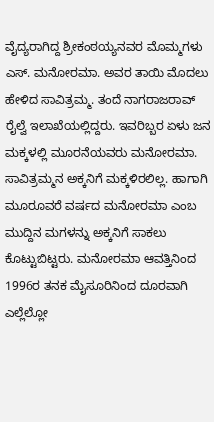ವೈದ್ಯರಾಗಿದ್ದ ಶ್ರೀಕಂಠಯ್ಯನವರ ಮೊಮ್ಮಗಳು ಎಸ್. ಮನೋರಮಾ. ಅವರ ತಾಯಿ ಮೊದಲು ಹೇಳಿದ ಸಾವಿತ್ರಮ್ಮ. ತಂದೆ ನಾಗರಾಜರಾವ್ ರೈಲ್ವೆ ಇಲಾಖೆಯಲ್ಲಿದ್ದರು. ಇವರಿಬ್ಬರ ಏಳು ಜನ ಮಕ್ಕಳಲ್ಲಿ ಮೂರನೆಯವರು ಮನೋರಮಾ. ಸಾವಿತ್ರಮ್ಮನ ಅಕ್ಕನಿಗೆ ಮಕ್ಕಳಿರಲಿಲ್ಲ. ಹಾಗಾಗಿ ಮೂರೂವರೆ ವರ್ಷದ ಮನೋರಮಾ ಎಂಬ ಮುದ್ದಿನ ಮಗಳನ್ನು ಅಕ್ಕನಿಗೆ ಸಾಕಲು ಕೊಟ್ಟುಬಿಟ್ಟರು. ಮನೋರಮಾ ಆವತ್ತಿನಿಂದ 1996ರ ತನಕ ಮೈಸೂರಿನಿಂದ ದೂರವಾಗಿ ಎಲ್ಲೆಲ್ಲೋ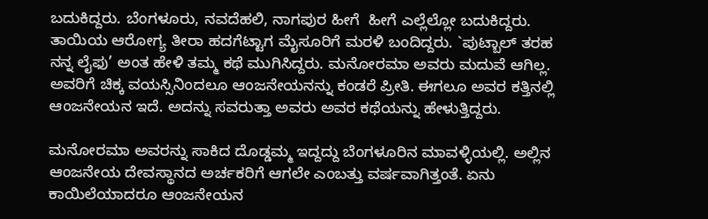ಬದುಕಿದ್ದರು. ಬೆಂಗಳೂರು, ನವದೆಹಲಿ, ನಾಗಪುರ ಹೀಗೆ  ಹೀಗೆ ಎಲ್ಲೆಲ್ಲೋ ಬದುಕಿದ್ದರು. ತಾಯಿಯ ಆರೋಗ್ಯ ತೀರಾ ಹದಗೆಟ್ಟಾಗ ಮೈಸೂರಿಗೆ ಮರಳಿ ಬಂದಿದ್ದರು. `ಪುಟ್ಬಾಲ್ ತರಹ ನನ್ನ ಲೈಫು’ ಅಂತ ಹೇಳಿ ತಮ್ಮ ಕಥೆ ಮುಗಿಸಿದ್ದರು. ಮನೋರಮಾ ಅವರು ಮದುವೆ ಆಗಿಲ್ಲ. ಅವರಿಗೆ ಚಿಕ್ಕ ವಯಸ್ಸಿನಿಂದಲೂ ಆಂಜನೇಯನನ್ನು ಕಂಡರೆ ಪ್ರೀತಿ. ಈಗಲೂ ಅವರ ಕತ್ತಿನಲ್ಲಿ ಆಂಜನೇಯನ ಇದೆ. ಅದನ್ನು ಸವರುತ್ತಾ ಅವರು ಅವರ ಕಥೆಯನ್ನು ಹೇಳುತ್ತಿದ್ದರು.

ಮನೋರಮಾ ಅವರನ್ನು ಸಾಕಿದ ದೊಡ್ಡಮ್ಮ ಇದ್ದದ್ದು ಬೆಂಗಳೂರಿನ ಮಾವಳ್ಳಿಯಲ್ಲಿ. ಅಲ್ಲಿನ ಆಂಜನೇಯ ದೇವಸ್ಥಾನದ ಅರ್ಚಕರಿಗೆ ಆಗಲೇ ಎಂಬತ್ತು ವರ್ಷವಾಗಿತ್ತಂತೆ. ಏನು ಕಾಯಿಲೆಯಾದರೂ ಆಂಜನೇಯನ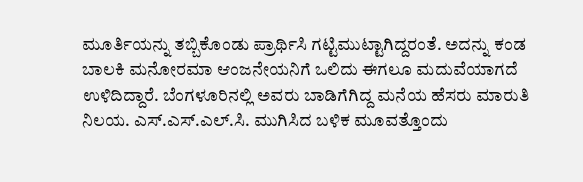ಮೂರ್ತಿಯನ್ನು ತಬ್ಬಿಕೊಂಡು ಪ್ರಾರ್ಥಿಸಿ ಗಟ್ಟಿಮುಟ್ಟಾಗಿದ್ದರಂತೆ. ಅದನ್ನು ಕಂಡ ಬಾಲಕಿ ಮನೋರಮಾ ಆಂಜನೇಯನಿಗೆ ಒಲಿದು ಈಗಲೂ ಮದುವೆಯಾಗದೆ ಉಳಿದಿದ್ದಾರೆ. ಬೆಂಗಳೂರಿನಲ್ಲಿ ಅವರು ಬಾಡಿಗೆಗಿದ್ದ ಮನೆಯ ಹೆಸರು ಮಾರುತಿ ನಿಲಯ. ಎಸ್.ಎಸ್.ಎಲ್.ಸಿ. ಮುಗಿಸಿದ ಬಳಿಕ ಮೂವತ್ತೊಂದು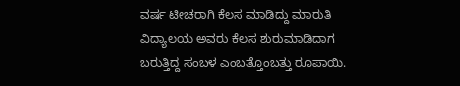ವರ್ಷ ಟೀಚರಾಗಿ ಕೆಲಸ ಮಾಡಿದ್ದು ಮಾರುತಿ ವಿದ್ಯಾಲಯ ಅವರು ಕೆಲಸ ಶುರುಮಾಡಿದಾಗ ಬರುತ್ತಿದ್ದ ಸಂಬಳ ಎಂಬತ್ತೊಂಬತ್ತು ರೂಪಾಯಿ.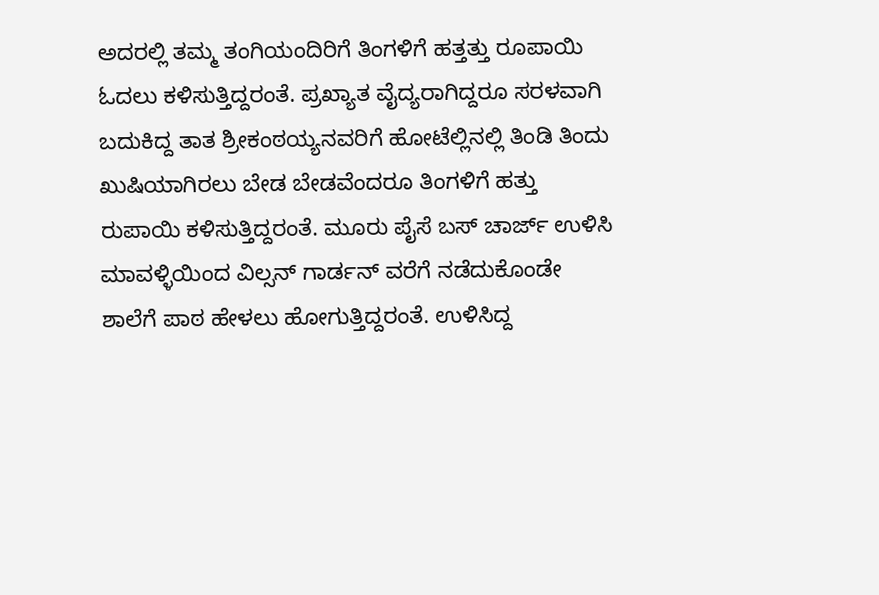ಅದರಲ್ಲಿ ತಮ್ಮ ತಂಗಿಯಂದಿರಿಗೆ ತಿಂಗಳಿಗೆ ಹತ್ತತ್ತು ರೂಪಾಯಿ ಓದಲು ಕಳಿಸುತ್ತಿದ್ದರಂತೆ. ಪ್ರಖ್ಯಾತ ವೈದ್ಯರಾಗಿದ್ದರೂ ಸರಳವಾಗಿ ಬದುಕಿದ್ದ ತಾತ ಶ್ರೀಕಂಠಯ್ಯನವರಿಗೆ ಹೋಟೆಲ್ಲಿನಲ್ಲಿ ತಿಂಡಿ ತಿಂದು ಖುಷಿಯಾಗಿರಲು ಬೇಡ ಬೇಡವೆಂದರೂ ತಿಂಗಳಿಗೆ ಹತ್ತು ರುಪಾಯಿ ಕಳಿಸುತ್ತಿದ್ದರಂತೆ. ಮೂರು ಪೈಸೆ ಬಸ್ ಚಾರ್ಜ್ ಉಳಿಸಿ ಮಾವಳ್ಳಿಯಿಂದ ವಿಲ್ಸನ್ ಗಾರ್ಡನ್ ವರೆಗೆ ನಡೆದುಕೊಂಡೇ ಶಾಲೆಗೆ ಪಾಠ ಹೇಳಲು ಹೋಗುತ್ತಿದ್ದರಂತೆ. ಉಳಿಸಿದ್ದ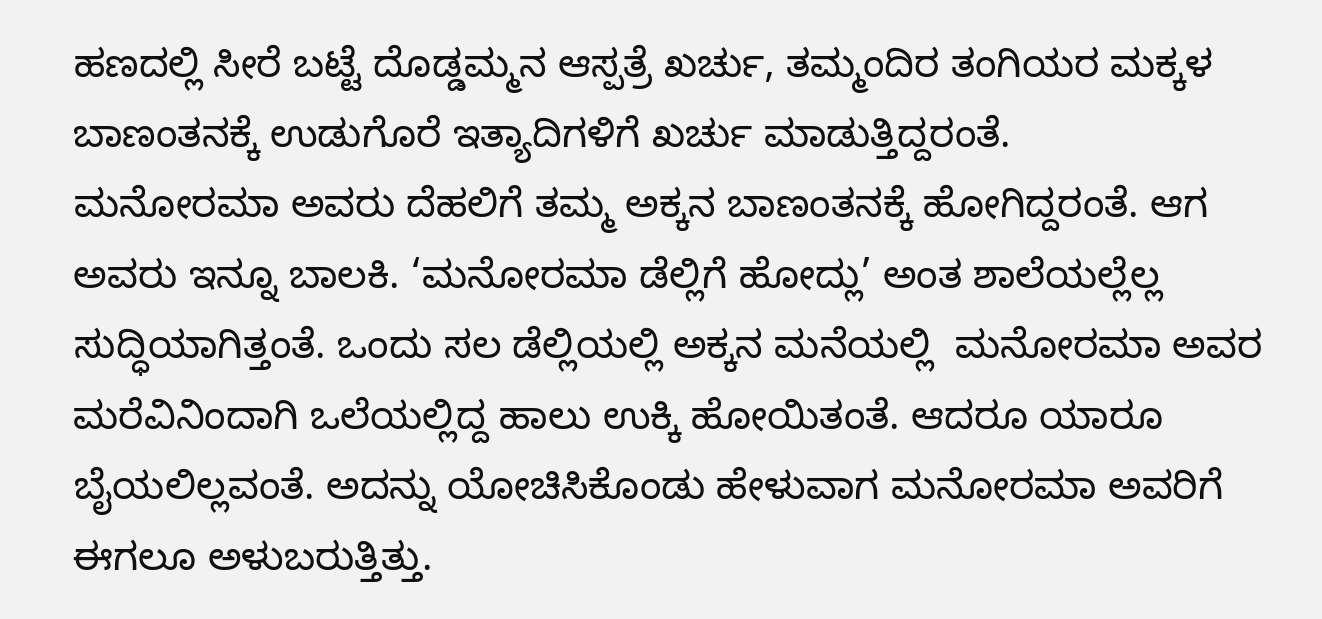ಹಣದಲ್ಲಿ ಸೀರೆ ಬಟ್ಟೆ ದೊಡ್ಡಮ್ಮನ ಆಸ್ಪತ್ರೆ ಖರ್ಚು, ತಮ್ಮಂದಿರ ತಂಗಿಯರ ಮಕ್ಕಳ ಬಾಣಂತನಕ್ಕೆ ಉಡುಗೊರೆ ಇತ್ಯಾದಿಗಳಿಗೆ ಖರ್ಚು ಮಾಡುತ್ತಿದ್ದರಂತೆ.
ಮನೋರಮಾ ಅವರು ದೆಹಲಿಗೆ ತಮ್ಮ ಅಕ್ಕನ ಬಾಣಂತನಕ್ಕೆ ಹೋಗಿದ್ದರಂತೆ. ಆಗ ಅವರು ಇನ್ನೂ ಬಾಲಕಿ. ‘ಮನೋರಮಾ ಡೆಲ್ಲಿಗೆ ಹೋದ್ಲು’ ಅಂತ ಶಾಲೆಯಲ್ಲೆಲ್ಲ ಸುದ್ಧಿಯಾಗಿತ್ತಂತೆ. ಒಂದು ಸಲ ಡೆಲ್ಲಿಯಲ್ಲಿ ಅಕ್ಕನ ಮನೆಯಲ್ಲಿ  ಮನೋರಮಾ ಅವರ ಮರೆವಿನಿಂದಾಗಿ ಒಲೆಯಲ್ಲಿದ್ದ ಹಾಲು ಉಕ್ಕಿ ಹೋಯಿತಂತೆ. ಆದರೂ ಯಾರೂ ಬೈಯಲಿಲ್ಲವಂತೆ. ಅದನ್ನು ಯೋಚಿಸಿಕೊಂಡು ಹೇಳುವಾಗ ಮನೋರಮಾ ಅವರಿಗೆ ಈಗಲೂ ಅಳುಬರುತ್ತಿತ್ತು.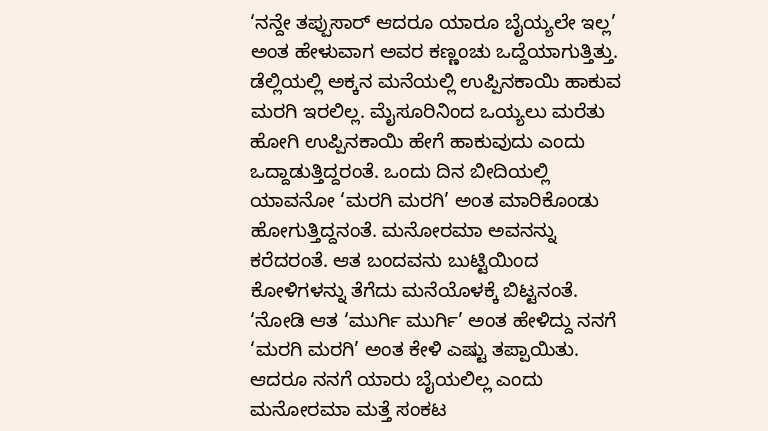‘ನನ್ದೇ ತಪ್ಪುಸಾರ್ ಆದರೂ ಯಾರೂ ಬೈಯ್ಯಲೇ ಇಲ್ಲ’ ಅಂತ ಹೇಳುವಾಗ ಅವರ ಕಣ್ಣಂಚು ಒದ್ದೆಯಾಗುತ್ತಿತ್ತು. ಡೆಲ್ಲಿಯಲ್ಲಿ ಅಕ್ಕನ ಮನೆಯಲ್ಲಿ ಉಪ್ಪಿನಕಾಯಿ ಹಾಕುವ ಮರಗಿ ಇರಲಿಲ್ಲ. ಮೈಸೂರಿನಿಂದ ಒಯ್ಯಲು ಮರೆತು ಹೋಗಿ ಉಪ್ಪಿನಕಾಯಿ ಹೇಗೆ ಹಾಕುವುದು ಎಂದು ಒದ್ದಾಡುತ್ತಿದ್ದರಂತೆ. ಒಂದು ದಿನ ಬೀದಿಯಲ್ಲಿ ಯಾವನೋ ‘ಮರಗಿ ಮರಗಿ’ ಅಂತ ಮಾರಿಕೊಂಡು ಹೋಗುತ್ತಿದ್ದನಂತೆ. ಮನೋರಮಾ ಅವನನ್ನು ಕರೆದರಂತೆ. ಆತ ಬಂದವನು ಬುಟ್ಟಿಯಿಂದ ಕೋಳಿಗಳನ್ನು ತೆಗೆದು ಮನೆಯೊಳಕ್ಕೆ ಬಿಟ್ಟನಂತೆ. ‘ನೋಡಿ ಆತ ‘ಮುರ್ಗಿ ಮುರ್ಗಿ’ ಅಂತ ಹೇಳಿದ್ದು ನನಗೆ ‘ಮರಗಿ ಮರಗಿ’ ಅಂತ ಕೇಳಿ ಎಷ್ಟು ತಪ್ಪಾಯಿತು. ಆದರೂ ನನಗೆ ಯಾರು ಬೈಯಲಿಲ್ಲ ಎಂದು ಮನೋರಮಾ ಮತ್ತೆ ಸಂಕಟ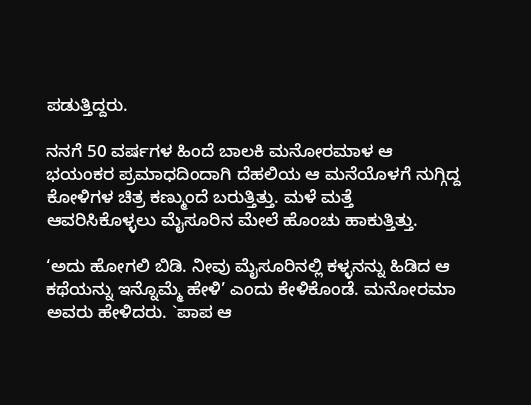ಪಡುತ್ತಿದ್ದರು.

ನನಗೆ 50 ವರ್ಷಗಳ ಹಿಂದೆ ಬಾಲಕಿ ಮನೋರಮಾಳ ಆ ಭಯಂಕರ ಪ್ರಮಾಧದಿಂದಾಗಿ ದೆಹಲಿಯ ಆ ಮನೆಯೊಳಗೆ ನುಗ್ಗಿದ್ದ ಕೋಳಿಗಳ ಚಿತ್ರ ಕಣ್ಮುಂದೆ ಬರುತ್ತಿತ್ತು. ಮಳೆ ಮತ್ತೆ ಆವರಿಸಿಕೊಳ್ಳಲು ಮೈಸೂರಿನ ಮೇಲೆ ಹೊಂಚು ಹಾಕುತ್ತಿತ್ತು.

‘ಅದು ಹೋಗಲಿ ಬಿಡಿ. ನೀವು ಮೈಸೂರಿನಲ್ಲಿ ಕಳ್ಳನನ್ನು ಹಿಡಿದ ಆ ಕಥೆಯನ್ನು ಇನ್ನೊಮ್ಮೆ ಹೇಳಿ’ ಎಂದು ಕೇಳಿಕೊಂಡೆ. ಮನೋರಮಾ ಅವರು ಹೇಳಿದರು. `ಪಾಪ ಆ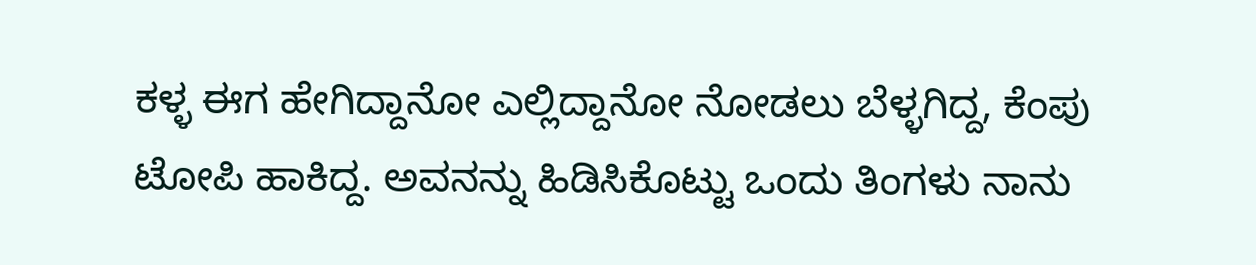ಕಳ್ಳ ಈಗ ಹೇಗಿದ್ದಾನೋ ಎಲ್ಲಿದ್ದಾನೋ ನೋಡಲು ಬೆಳ್ಳಗಿದ್ದ, ಕೆಂಪು ಟೋಪಿ ಹಾಕಿದ್ದ. ಅವನನ್ನು ಹಿಡಿಸಿಕೊಟ್ಟು ಒಂದು ತಿಂಗಳು ನಾನು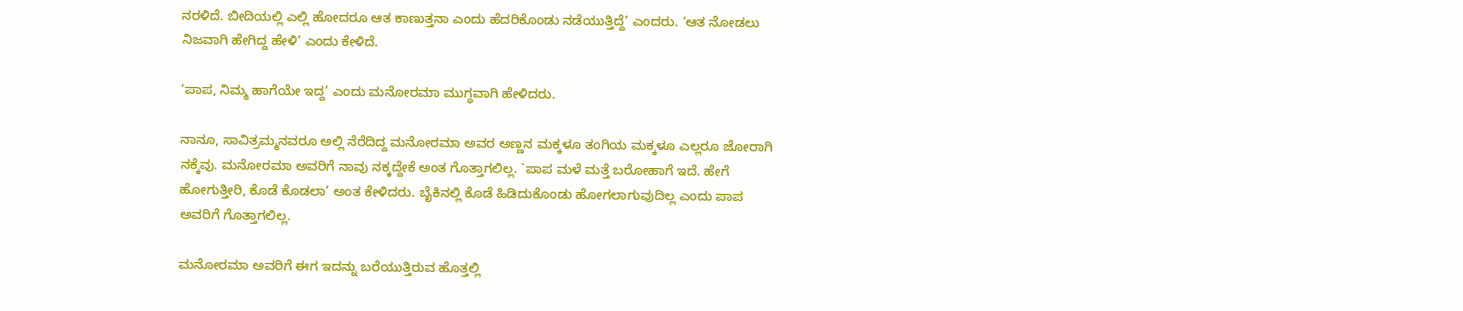ನರಳಿದೆ. ಬೀದಿಯಲ್ಲಿ ಎಲ್ಲಿ ಹೋದರೂ ಆತ ಕಾಣುತ್ತನಾ ಎಂದು ಹೆದರಿಕೊಂಡು ನಡೆಯುತ್ತಿದ್ದೆ’ ಎಂದರು. ‘ಆತ ನೋಡಲು ನಿಜವಾಗಿ ಹೇಗಿದ್ದ ಹೇಳಿ’ ಎಂದು ಕೇಳಿದೆ.

‘ಪಾಪ, ನಿಮ್ಮ ಹಾಗೆಯೇ ಇದ್ದ’ ಎಂದು ಮನೋರಮಾ ಮುಗ್ಧವಾಗಿ ಹೇಳಿದರು.

ನಾನೂ, ಸಾವಿತ್ರಮ್ಮನವರೂ ಅಲ್ಲಿ ನೆರೆದಿದ್ದ ಮನೋರಮಾ ಅವರ ಅಣ್ಣನ ಮಕ್ಕಳೂ ತಂಗಿಯ ಮಕ್ಕಳೂ ಎಲ್ಲರೂ ಜೋರಾಗಿ ನಕ್ಕೆವು. ಮನೋರಮಾ ಅವರಿಗೆ ನಾವು ನಕ್ಕದ್ದೇಕೆ ಅಂತ ಗೊತ್ತಾಗಲಿಲ್ಲ. `ಪಾಪ ಮಳೆ ಮತ್ತೆ ಬರೋಹಾಗೆ ಇದೆ. ಹೇಗೆ ಹೋಗುತ್ತೀರಿ, ಕೊಡೆ ಕೊಡಲಾ’ ಅಂತ ಕೇಳಿದರು. ಬೈಕಿನಲ್ಲಿ ಕೊಡೆ ಹಿಡಿದುಕೊಂಡು ಹೋಗಲಾಗುವುದಿಲ್ಲ ಎಂದು ಪಾಪ ಅವರಿಗೆ ಗೊತ್ತಾಗಲಿಲ್ಲ.

ಮನೋರಮಾ ಅವರಿಗೆ ಈಗ ಇದನ್ನು ಬರೆಯುತ್ತಿರುವ ಹೊತ್ತಲ್ಲಿ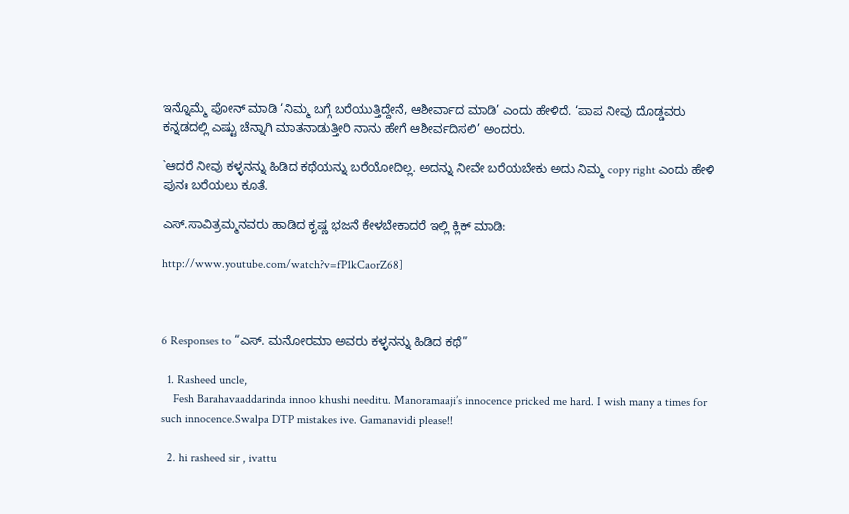ಇನ್ನೊಮ್ಮೆ ಪೋನ್ ಮಾಡಿ ‘ನಿಮ್ಮ ಬಗ್ಗೆ ಬರೆಯುತ್ತಿದ್ದೇನೆ, ಆಶೀರ್ವಾದ ಮಾಡಿ’ ಎಂದು ಹೇಳಿದೆ. ‘ಪಾಪ ನೀವು ದೊಡ್ಡವರು ಕನ್ನಡದಲ್ಲಿ ಎಷ್ಟು ಚೆನ್ನಾಗಿ ಮಾತನಾಡುತ್ತೀರಿ ನಾನು ಹೇಗೆ ಆಶೀರ್ವದಿಸಲಿ’ ಅಂದರು.

`ಆದರೆ ನೀವು ಕಳ್ಳನನ್ನು ಹಿಡಿದ ಕಥೆಯನ್ನು ಬರೆಯೋದಿಲ್ಲ. ಅದನ್ನು ನೀವೇ ಬರೆಯಬೇಕು ಅದು ನಿಮ್ಮ copy right ಎಂದು ಹೇಳಿ ಪುನಃ ಬರೆಯಲು ಕೂತೆ.

ಎಸ್.ಸಾವಿತ್ರಮ್ಮನವರು ಹಾಡಿದ ಕೃಷ್ಣ ಭಜನೆ ಕೇಳಬೇಕಾದರೆ ಇಲ್ಲಿ ಕ್ಲಿಕ್ ಮಾಡಿ:

http://www.youtube.com/watch?v=fP1kCaorZ68]



6 Responses to “ಎಸ್. ಮನೋರಮಾ ಅವರು ಕಳ್ಳನನ್ನು ಹಿಡಿದ ಕಥೆ”

  1. Rasheed uncle,
    Fesh Barahavaaddarinda innoo khushi needitu. Manoramaaji’s innocence pricked me hard. I wish many a times for such innocence.Swalpa DTP mistakes ive. Gamanavidi please!!

  2. hi rasheed sir , ivattu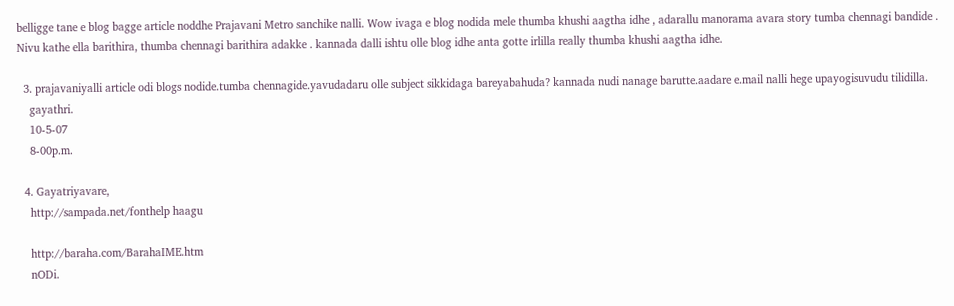belligge tane e blog bagge article noddhe Prajavani Metro sanchike nalli. Wow ivaga e blog nodida mele thumba khushi aagtha idhe , adarallu manorama avara story tumba chennagi bandide . Nivu kathe ella barithira, thumba chennagi barithira adakke . kannada dalli ishtu olle blog idhe anta gotte irlilla really thumba khushi aagtha idhe.

  3. prajavaniyalli article odi blogs nodide.tumba chennagide.yavudadaru olle subject sikkidaga bareyabahuda? kannada nudi nanage barutte.aadare e.mail nalli hege upayogisuvudu tilidilla.
    gayathri.
    10-5-07
    8-00p.m.

  4. Gayatriyavare,
    http://sampada.net/fonthelp haagu

    http://baraha.com/BarahaIME.htm
    nODi.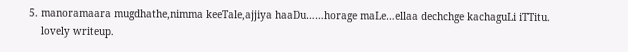5. manoramaara mugdhathe,nimma keeTale,ajjiya haaDu……horage maLe…ellaa dechchge kachaguLi iTTitu.
    lovely writeup.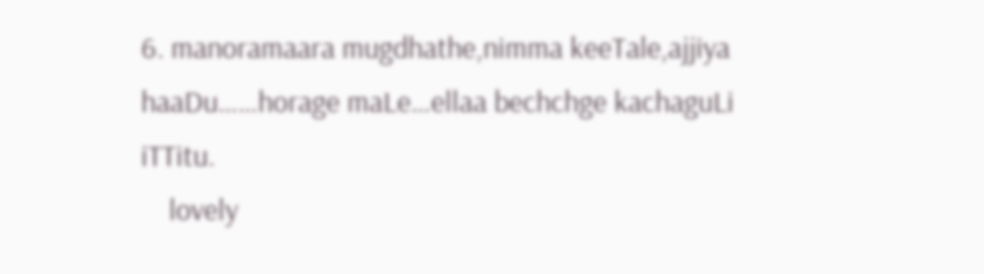6. manoramaara mugdhathe,nimma keeTale,ajjiya haaDu……horage maLe…ellaa bechchge kachaguLi iTTitu.
    lovely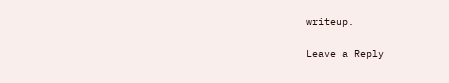writeup.

Leave a Reply